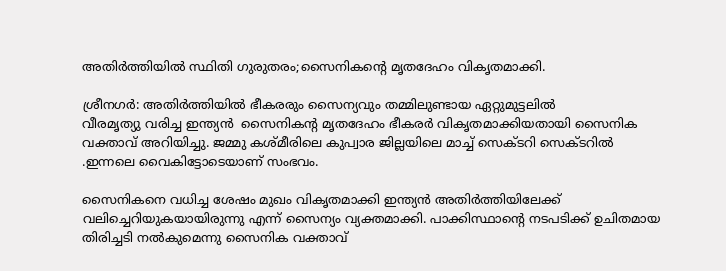അതിര്‍ത്തിയില്‍ സ്ഥിതി ഗുരുതരം;സൈനികന്റെ മൃതദേഹം വികൃതമാക്കി.

ശ്രീനഗര്‍: അതിര്‍ത്തിയില്‍ ഭീകരരും സൈന്യവും തമ്മിലുണ്ടായ ഏറ്റുമുട്ടലില്‍
വീരമൃത്യു വരിച്ച ഇന്ത്യന്‍  സൈനികന്റ മൃതദേഹം ഭീകരര്‍ വികൃതമാക്കിയതായി സൈനിക വക്താവ് അറിയിച്ചു. ജമ്മു കശ്മീരിലെ കുപ്വാര ജില്ലയിലെ മാച്ച് സെക്ടറി സെക്ടറില്‍
.ഇന്നലെ വൈകിട്ടോടെയാണ് സംഭവം.

സൈനികനെ വധിച്ച ശേഷം മുഖം വികൃതമാക്കി ഇന്ത്യന്‍ അതിര്‍ത്തിയിലേക്ക് വലിച്ചെറിയുകയായിരുന്നു എന്ന് സൈന്യം വ്യക്തമാക്കി. പാക്കിസ്ഥാന്റെ നടപടിക്ക് ഉചിതമായ തിരിച്ചടി നല്‍കുമെന്നു സൈനിക വക്താവ്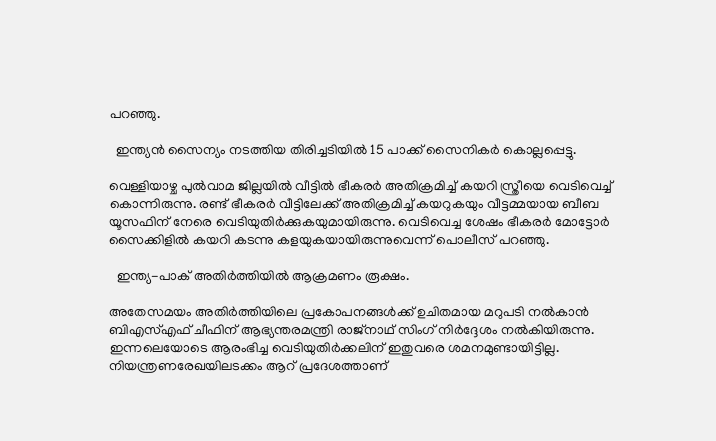പറഞ്ഞു.

  ഇന്ത്യന്‍ സൈന്യം നടത്തിയ തിരിച്ചടിയില്‍ 15 പാക്ക് സൈനികര്‍ കൊല്ലപ്പെട്ടു.

വെള്ളിയാഴ്ച പുല്‍വാമ ജില്ലയിൽ വീട്ടില്‍ ഭീകരര്‍ അതിക്രമിച്ച് കയറി സ്ത്രീയെ വെടിവെച്ച് കൊന്നിരുന്നു. രണ്ട് ഭീകരര്‍ വീട്ടിലേക്ക് അതിക്രമിച്ച് കയറുകയും വീട്ടമ്മയായ ബീബ യൂസഫിന് നേരെ വെടിയുതിര്‍ക്കുകയുമായിരുന്നു. വെടിവെച്ച ശേഷം ഭീകരര്‍ മോട്ടോര്‍ സൈക്കിളില്‍ കയറി കടന്നു കളയുകയായിരുന്നുവെന്ന് പൊലീസ് പറഞ്ഞു.

  ഇന്ത്യ-പാക്‌ അതിര്‍ത്തിയില്‍ ആക്രമണം രൂക്ഷം.

അതേസമയം അതിര്‍ത്തിയിലെ പ്രകോപനങ്ങള്‍ക്ക് ഉചിതമായ മറുപടി നല്‍കാന്‍ ബിഎസ്എഫ് ചീഫിന് ആഭ്യന്തരമന്ത്രി രാജ്നാഥ് സിംഗ് നിര്‍ദ്ദേശം നല്‍കിയിരുന്നു. ഇന്നലെയോടെ ആരംഭിച്ച വെടിയുതിര്‍ക്കലിന് ഇതുവരെ ശമനമുണ്ടായിട്ടില്ല. നിയന്ത്രണരേഖയിലടക്കം ആറ് പ്രദേശത്താണ്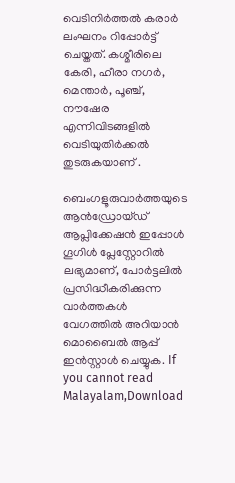വെടിനിര്‍ത്തല്‍ കരാര്‍ ലംഘനം റിപ്പോര്‍ട്ട് ചെയ്തത്. കശ്മീരിലെ കേരി, ഹീരാ നഗര്‍, മെന്താര്‍, പൂഞ്ച്, നൗഷേര എന്നിവിടങ്ങളില്‍ വെടിയുതിര്‍ക്കല്‍ തുടരുകയാണ് .

ബെംഗളൂരുവാർത്തയുടെ ആൻഡ്രോയ്ഡ് ആപ്ലിക്കേഷൻ ഇപ്പോൾ ഗൂഗിൾ പ്ലേസ്റ്റോറിൽ ലഭ്യമാണ്, പോർട്ടലിൽ പ്രസിദ്ധീകരിക്കുന്ന വാർത്തകൾ വേഗത്തിൽ അറിയാൻ മൊബൈൽ ആപ്പ് ഇൻസ്റ്റാൾ ചെയ്യുക. If you cannot read Malayalam,Download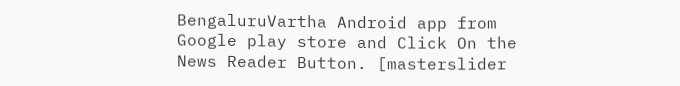BengaluruVartha Android app from Google play store and Click On the News Reader Button. [masterslider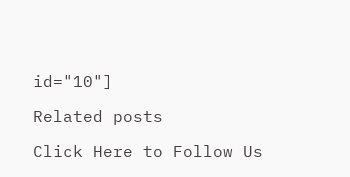id="10"]

Related posts

Click Here to Follow Us